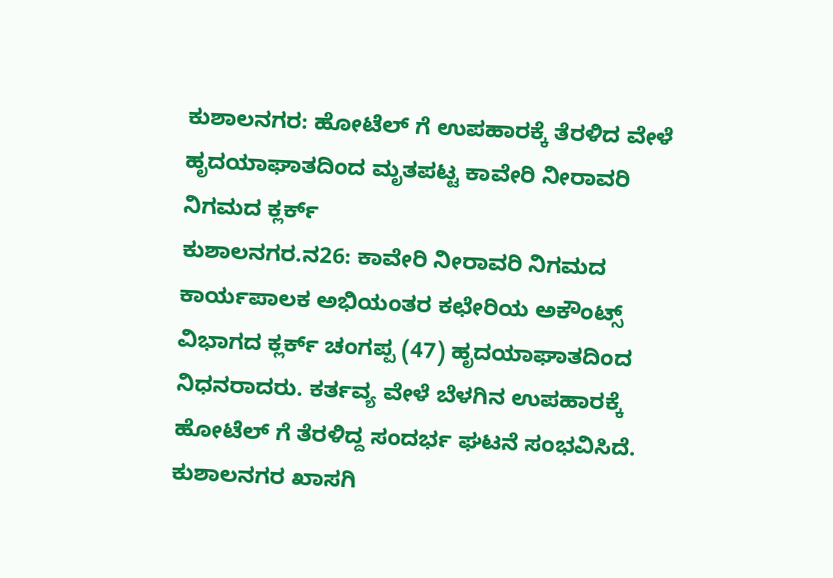ಕುಶಾಲನಗರ: ಹೋಟೆಲ್ ಗೆ ಉಪಹಾರಕ್ಕೆ ತೆರಳಿದ ವೇಳೆ ಹೃದಯಾಘಾತದಿಂದ ಮೃತಪಟ್ಟ ಕಾವೇರಿ ನೀರಾವರಿ ನಿಗಮದ ಕ್ಲರ್ಕ್
ಕುಶಾಲನಗರ.ನ26: ಕಾವೇರಿ ನೀರಾವರಿ ನಿಗಮದ ಕಾರ್ಯಪಾಲಕ ಅಭಿಯಂತರ ಕಛೇರಿಯ ಅಕೌಂಟ್ಸ್ ವಿಭಾಗದ ಕ್ಲರ್ಕ್ ಚಂಗಪ್ಪ (47) ಹೃದಯಾಘಾತದಿಂದ ನಿಧನರಾದರು. ಕರ್ತವ್ಯ ವೇಳೆ ಬೆಳಗಿನ ಉಪಹಾರಕ್ಕೆ ಹೋಟೆಲ್ ಗೆ ತೆರಳಿದ್ದ ಸಂದರ್ಭ ಘಟನೆ ಸಂಭವಿಸಿದೆ. ಕುಶಾಲನಗರ ಖಾಸಗಿ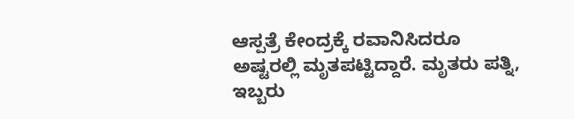ಆಸ್ಪತ್ರೆ ಕೇಂದ್ರಕ್ಕೆ ರವಾನಿಸಿದರೂ ಅಷ್ಟರಲ್ಲಿ ಮೃತಪಟ್ಟಿದ್ದಾರೆ. ಮೃತರು ಪತ್ನಿ, ಇಬ್ಬರು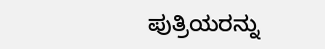ಪುತ್ರಿಯರನ್ನು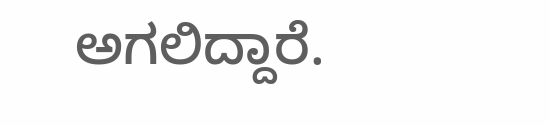ಅಗಲಿದ್ದಾರೆ.